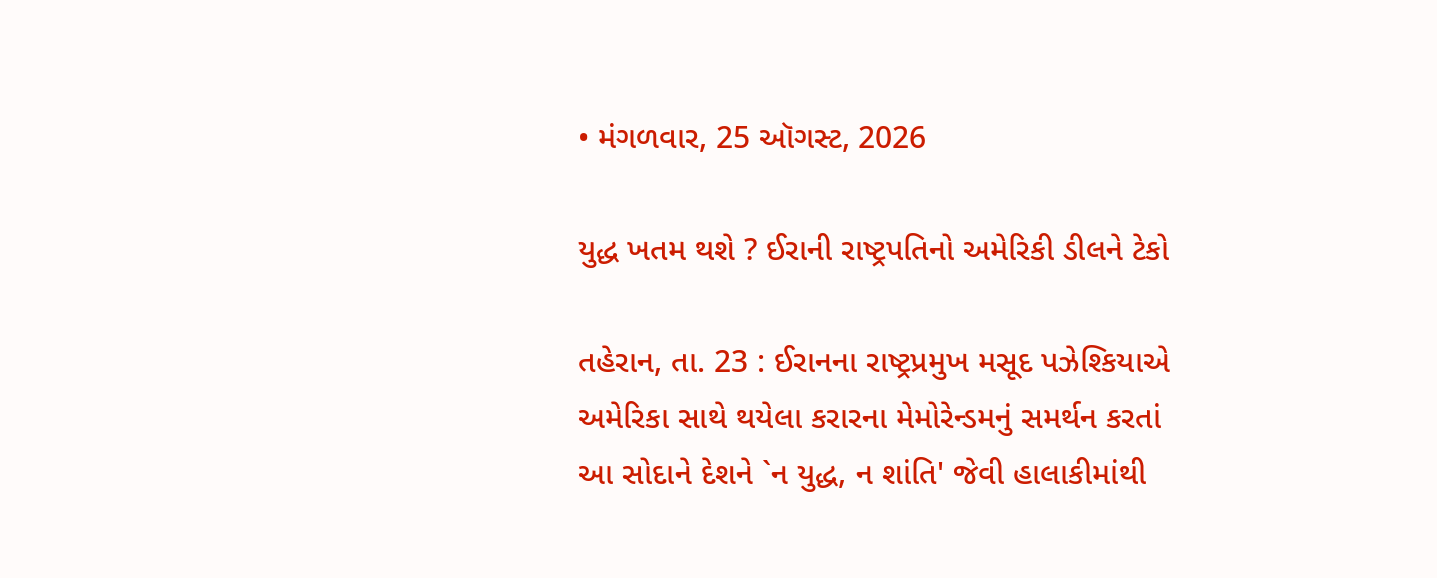• મંગળવાર, 25 ઑગસ્ટ, 2026

યુદ્ધ ખતમ થશે ? ઈરાની રાષ્ટ્રપતિનો અમેરિકી ડીલને ટેકો

તહેરાન, તા. 23 : ઈરાનના રાષ્ટ્રપ્રમુખ મસૂદ પઝેશ્કિયાએ અમેરિકા સાથે થયેલા કરારના મેમોરેન્ડમનું સમર્થન કરતાં આ સોદાને દેશને `ન યુદ્ધ, ન શાંતિ' જેવી હાલાકીમાંથી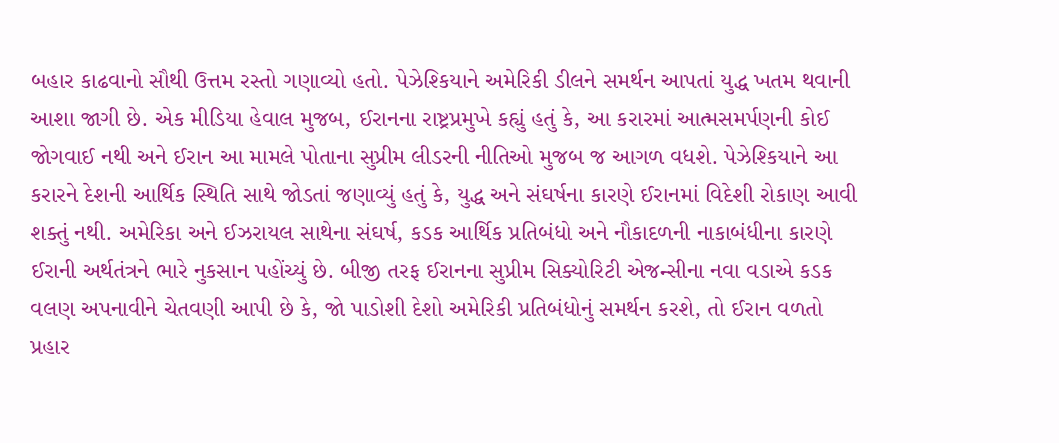બહાર કાઢવાનો સૌથી ઉત્તમ રસ્તો ગણાવ્યો હતો. પેઝેશ્કિયાને અમેરિકી ડીલને સમર્થન આપતાં યુદ્ધ ખતમ થવાની આશા જાગી છે. એક મીડિયા હેવાલ મુજબ, ઈરાનના રાષ્ટ્રપ્રમુખે કહ્યું હતું કે, આ કરારમાં આત્મસમર્પણની કોઈ જોગવાઈ નથી અને ઈરાન આ મામલે પોતાના સુપ્રીમ લીડરની નીતિઓ મુજબ જ આગળ વધશે. પેઝેશ્કિયાને આ કરારને દેશની આર્થિક સ્થિતિ સાથે જોડતાં જણાવ્યું હતું કે, યુદ્ધ અને સંઘર્ષના કારણે ઈરાનમાં વિદેશી રોકાણ આવી શક્તું નથી. અમેરિકા અને ઈઝરાયલ સાથેના સંઘર્ષ, કડક આર્થિક પ્રતિબંધો અને નૌકાદળની નાકાબંધીના કારણે ઈરાની અર્થતંત્રને ભારે નુકસાન પહોંચ્યું છે. બીજી તરફ ઈરાનના સુપ્રીમ સિક્યોરિટી એજન્સીના નવા વડાએ કડક વલણ અપનાવીને ચેતવણી આપી છે કે, જો પાડોશી દેશો અમેરિકી પ્રતિબંધોનું સમર્થન કરશે, તો ઈરાન વળતો પ્રહાર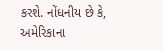કરશે. નોંધનીય છે કે, અમેરિકાના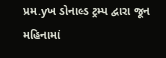પ્રમ.yખ ડોનાલ્ડ ટ્રમ્પ દ્વારા જૂન મહિનામાં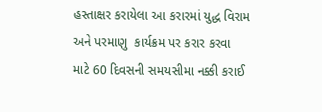હસ્તાક્ષર કરાયેલા આ કરારમાં યુદ્ધ વિરામ અને પરમાણુ  કાર્યક્રમ પર કરાર કરવા માટે 60 દિવસની સમયસીમા નક્કી કરાઈ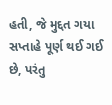હતી, જે મુદ્દત ગયા સપ્તાહે પૂર્ણ થઈ ગઈ છે, પરંતુ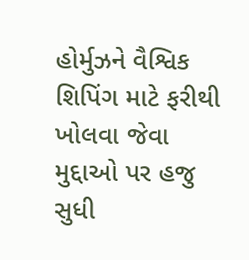હોર્મુઝને વૈશ્વિક શિપિંગ માટે ફરીથી ખોલવા જેવા મુદ્દાઓ પર હજુ સુધી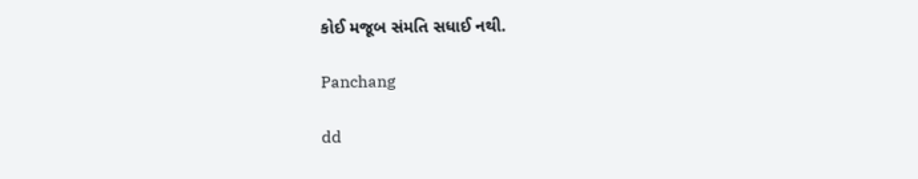કોઈ મજૂબ સંમતિ સધાઈ નથી.

Panchang

dd